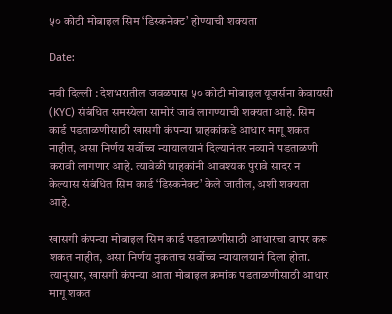५० कोटी मोबाइल सिम ‘डिस्कनेक्ट’ होण्याची शक्यता

Date:

नवी दिल्ली : देशभरातील जवळपास ५० कोटी मोबाइल यूजर्सना केवायसी (KYC) संबंधित समस्येला सामोरं जावं लागण्याची शक्यता आहे. सिम कार्ड पडताळणीसाठी खासगी कंपन्या ग्राहकांकडे आधार मागू शकत नाहीत, असा निर्णय सर्वोच्च न्यायालयानं दिल्यानंतर नव्याने पडताळणी करावी लागणार आहे. त्यावेळी ग्राहकांनी आवश्यक पुरावे सादर न केल्यास संबंधित सिम कार्ड ‘डिस्कनेक्ट’ केले जातील, अशी शक्यता आहे.

खासगी कंपन्या मोबाइल सिम कार्ड पडताळणीसाठी आधारचा वापर करू शकत नाहीत, असा निर्णय नुकताच सर्वोच्च न्यायालयानं दिला होता. त्यानुसार, खासगी कंपन्या आता मोबाइल क्रमांक पडताळणीसाठी आधार मागू शकत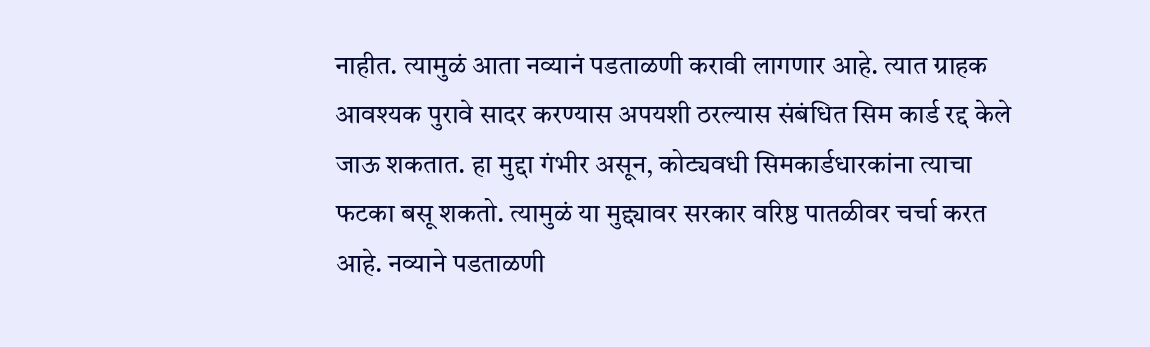नाहीत. त्यामुळं आता नव्यानं पडताळणी करावी लागणार आहे. त्यात ग्राहक आवश्यक पुरावे सादर करण्यास अपयशी ठरल्यास संबंधित सिम कार्ड रद्द केले जाऊ शकतात. हा मुद्दा गंभीर असून, कोट्यवधी सिमकार्डधारकांना त्याचा फटका बसू शकतो. त्यामुळं या मुद्द्यावर सरकार वरिष्ठ पातळीवर चर्चा करत आहे. नव्याने पडताळणी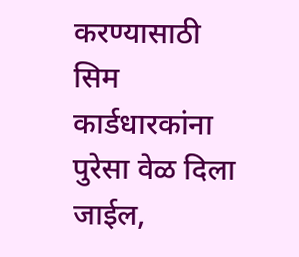करण्यासाठी सिम कार्डधारकांना पुरेसा वेळ दिला जाईल,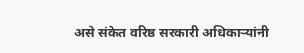असे संकेत वरिष्ठ सरकारी अधिकाऱ्यांनी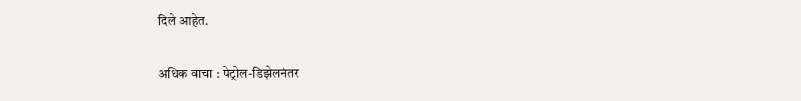दिले आहेत.

अधिक वाचा : पेट्रोल-डिझेलनंतर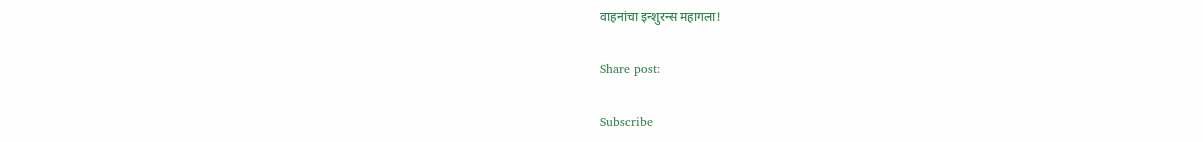वाहनांचा इन्शुरन्स महागला!

Share post:

Subscribe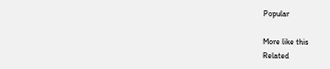Popular

More like this
Related